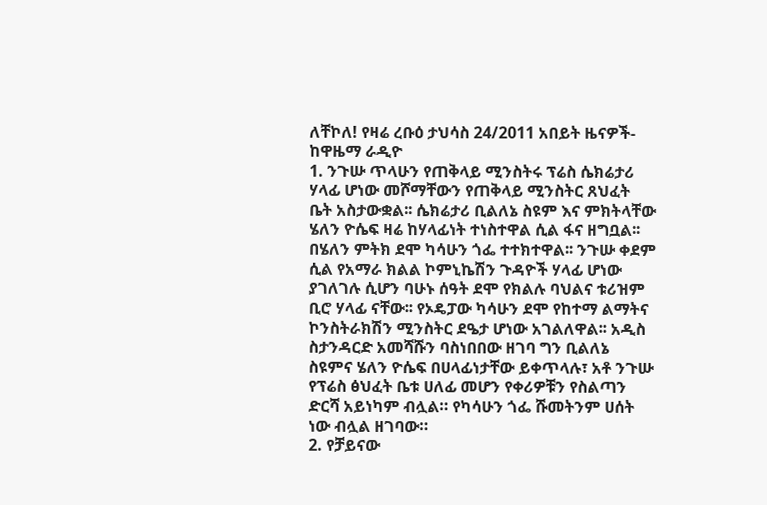ለቸኮለ! የዛሬ ረቡዕ ታህሳስ 24/2011 አበይት ዜናዎች- ከዋዜማ ራዲዮ
1. ንጉሡ ጥላሁን የጠቅላይ ሚንስትሩ ፕሬስ ሴክሬታሪ ሃላፊ ሆነው መሾማቸውን የጠቅላይ ሚንስትር ጸህፈት ቤት አስታውቋል፡፡ ሴክሬታሪ ቢልለኔ ስዩም እና ምክትላቸው ሄለን ዮሴፍ ዛሬ ከሃላፊነት ተነስተዋል ሲል ፋና ዘግቧል፡፡ በሄለን ምትክ ደሞ ካሳሁን ጎፌ ተተክተዋል፡፡ ንጉሡ ቀደም ሲል የአማራ ክልል ኮምኒኬሽን ጉዳዮች ሃላፊ ሆነው ያገለገሉ ሲሆን ባሁኑ ሰዓት ደሞ የክልሉ ባህልና ቱሪዝም ቢሮ ሃላፊ ናቸው፡፡ የኦዴፓው ካሳሁን ደሞ የከተማ ልማትና ኮንስትራክሽን ሚንስትር ደዔታ ሆነው አገልለዋል፡፡ አዲስ ስታንዳርድ አመሻሹን ባስነበበው ዘገባ ግን ቢልለኔ ስዩምና ሄለን ዮሴፍ በሀላፊነታቸው ይቀጥላሉ፣ አቶ ንጉሡ የፕሬስ ፅህፈት ቤቱ ሀለፊ መሆን የቀሪዎቹን የስልጣን ድርሻ አይነካም ብሏል። የካሳሁን ጎፌ ሹመትንም ሀሰት ነው ብሏል ዘገባው።
2. የቻይናው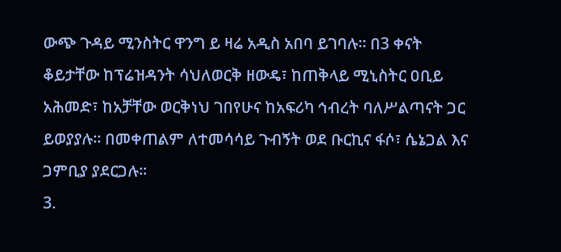ውጭ ጉዳይ ሚንስትር ዋንግ ይ ዛሬ አዲስ አበባ ይገባሉ፡፡ በ3 ቀናት ቆይታቸው ከፕሬዝዳንት ሳህለወርቅ ዘውዴ፣ ከጠቅላይ ሚኒስትር ዐቢይ አሕመድ፣ ከአቻቸው ወርቅነህ ገበየሁና ከአፍሪካ ኅብረት ባለሥልጣናት ጋር ይወያያሉ፡፡ በመቀጠልም ለተመሳሳይ ጉብኝት ወደ ቡርኪና ፋሶ፣ ሴኔጋል እና ጋምቢያ ያደርጋሉ፡፡
3.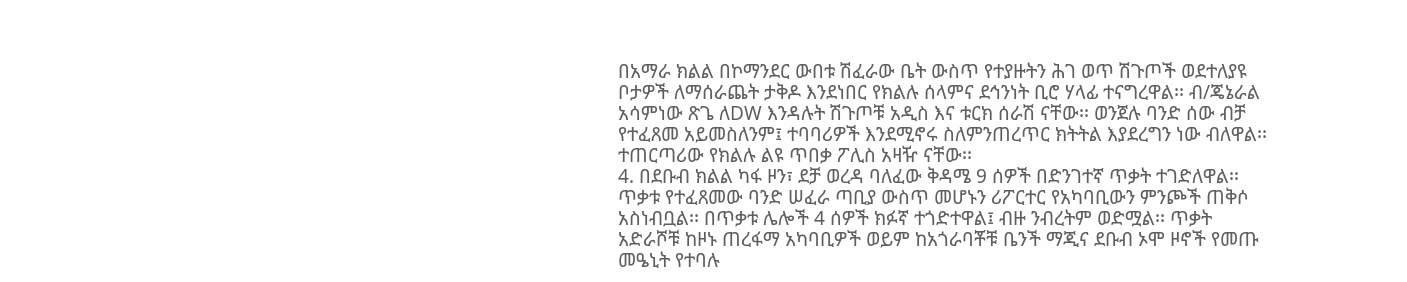በአማራ ክልል በኮማንደር ውበቱ ሽፈራው ቤት ውስጥ የተያዙትን ሕገ ወጥ ሽጉጦች ወደተለያዩ ቦታዎች ለማሰራጨት ታቅዶ እንደነበር የክልሉ ሰላምና ደኅንነት ቢሮ ሃላፊ ተናግረዋል፡፡ ብ/ጄኔራል አሳምነው ጽጌ ለDW እንዳሉት ሽጉጦቹ አዲስ እና ቱርክ ሰራሽ ናቸው፡፡ ወንጀሉ ባንድ ሰው ብቻ የተፈጸመ አይመስለንም፤ ተባባሪዎች እንደሚኖሩ ስለምንጠረጥር ክትትል እያደረግን ነው ብለዋል፡፡ ተጠርጣሪው የክልሉ ልዩ ጥበቃ ፖሊስ አዛዥ ናቸው፡፡
4. በደቡብ ክልል ካፋ ዞን፣ ደቻ ወረዳ ባለፈው ቅዳሜ 9 ሰዎች በድንገተኛ ጥቃት ተገድለዋል፡፡ ጥቃቱ የተፈጸመው ባንድ ሠፈራ ጣቢያ ውስጥ መሆኑን ሪፖርተር የአካባቢውን ምንጮች ጠቅሶ አስነብቧል፡፡ በጥቃቱ ሌሎች 4 ሰዎች ክፉኛ ተጎድተዋል፤ ብዙ ንብረትም ወድሟል፡፡ ጥቃት አድራሾቹ ከዞኑ ጠረፋማ አካባቢዎች ወይም ከአጎራባቾቹ ቤንች ማጂና ደቡብ ኦሞ ዞኖች የመጡ መዔኒት የተባሉ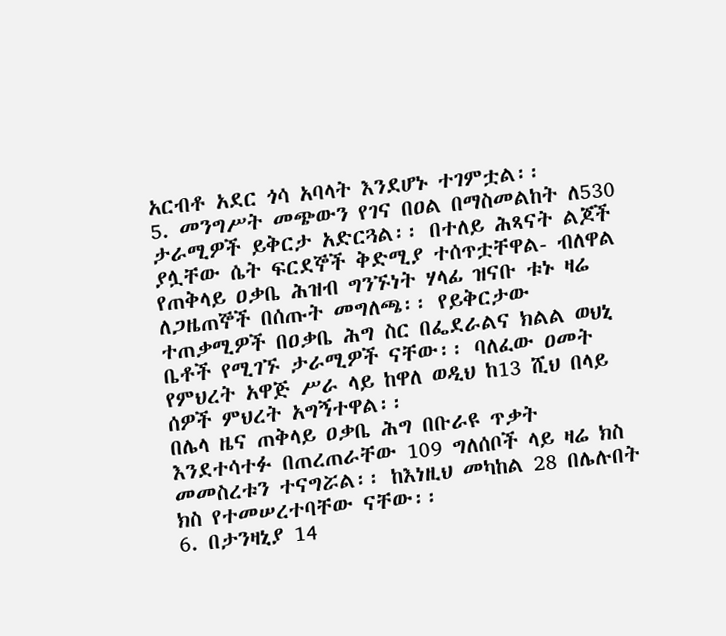አርብቶ አደር ጎሳ አባላት እንደሆኑ ተገምቷል፡፡
5. መንግሥት መጭውን የገና በዐል በማስመልከት ለ530 ታራሚዎች ይቅርታ አድርጓል፡፡ በተለይ ሕጻናት ልጆች ያሏቸው ሴት ፍርደኞች ቅድሚያ ተሰጥቷቸዋል- ብለዋል የጠቅላይ ዐቃቤ ሕዝብ ግንኙነት ሃላፊ ዝናቡ ቱኑ ዛሬ ለጋዜጠኞች በሰጡት መግለጫ፡፡ የይቅርታው ተጠቃሚዎች በዐቃቤ ሕግ ስር በፌደራልና ክልል ወህኒ ቤቶች የሚገኙ ታራሚዎች ናቸው፡፡ ባለፈው ዐመት የምህረት አዋጅ ሥራ ላይ ከዋለ ወዲህ ከ13 ሺህ በላይ ሰዎች ምህረት አግኝተዋል፡፡
በሌላ ዜና ጠቅላይ ዐቃቤ ሕግ በቡራዩ ጥቃት እንደተሳተፉ በጠረጠራቸው 109 ግለሰቦች ላይ ዛሬ ክስ መመስረቱን ተናግሯል፡፡ ከእነዚህ መካከል 28 በሌሉበት ክስ የተመሠረተባቸው ናቸው፡፡
6. በታንዛኒያ 14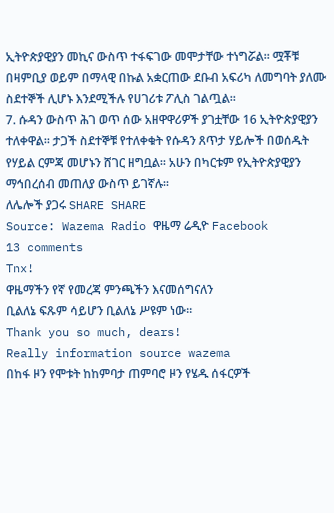ኢትዮጵያዊያን መኪና ውስጥ ተፋፍገው መሞታቸው ተነግሯል፡፡ ሟቾቹ በዛምቢያ ወይም በማላዊ በኩል አቋርጠው ደቡብ አፍሪካ ለመግባት ያለሙ ስደተኞች ሊሆኑ እንደሚችሉ የሀገሪቱ ፖሊስ ገልጧል፡፡
7. ሱዳን ውስጥ ሕገ ወጥ ሰው አዘዋዋሪዎች ያገቷቸው 16 ኢትዮጵያዊያን ተለቀዋል፡፡ ታጋች ስደተኞቹ የተለቀቁት የሱዳን ጸጥታ ሃይሎች በወሰዱት የሃይል ርምጃ መሆኑን ሸገር ዘግቧል፡፡ አሁን በካርቱም የኢትዮጵያዊያን ማኅበረሰብ መጠለያ ውስጥ ይገኛሉ፡፡
ለሌሎች ያጋሩ SHARE SHARE
Source: Wazema Radio ዋዜማ ሬዲዮ Facebook
13 comments
Tnx!
ዋዜማችን የኛ የመረጃ ምንጫችን እናመሰግናለን
ቢልለኔ ፍጹም ሳይሆን ቢልለኔ ሥዩም ነው።
Thank you so much, dears!
Really information source wazema
በከፋ ዞን የሞቱት ከከምባታ ጠምባሮ ዞን የሄዱ ሰፋርዎች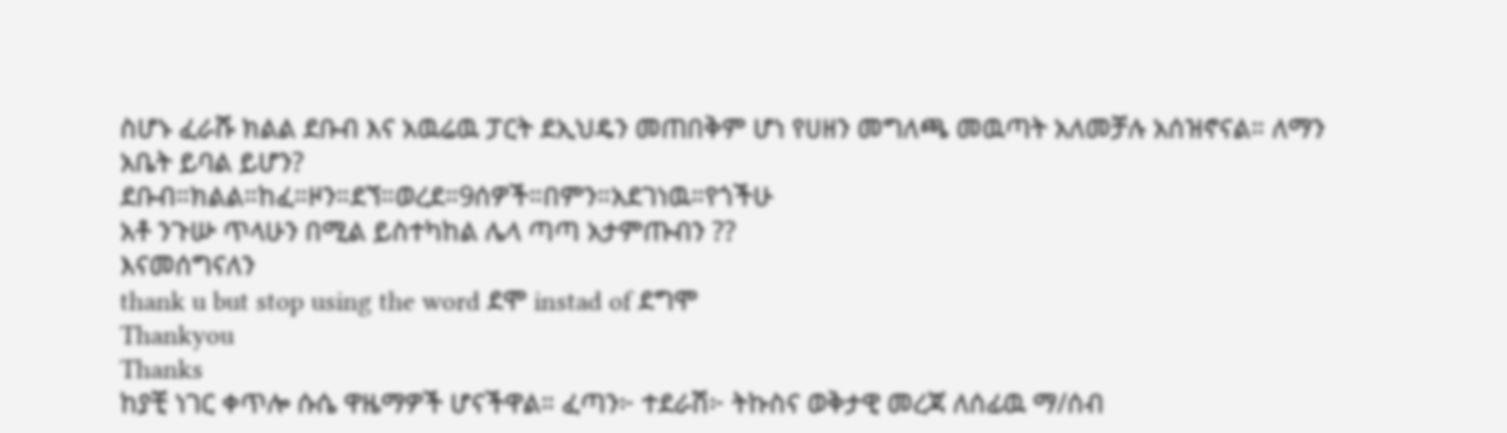ስሆኑ ፈራሹ ክልል ደቡብ እና አዉሬዉ ፓርት ደኢህዴን መጠበቅም ሆነ የሀዘን መግለጫ መዉጣት አለመቻሉ አሰዝኖናል። ለማን አቤት ይባል ይሆን?
ደቡብ።ክልል።ከፈ።ዞን።ደኘ።ወረደ።9ሰዎች።በምን።አደገነዉ።የጎችሁ
አቶ ንጉሡ ጥላሁን በሚል ይስተካከል ሌላ ጣጣ አታምጡብን ??
እናመሰግናለን
thank u but stop using the word ደሞ instad of ደግሞ
Thankyou
Thanks
ከያቺ ነገር ቀጥሎ ሱሴ ዋዜማዎች ሆናችዋል። ፈጣን፦ ተደራሽ፦ ትኩስና ወቅታዊ መረጃ ለሰፊዉ ማ/ሰብ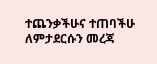ተጨንቃችሁና ተጠባችሁ ለምታደርሱን መረጃ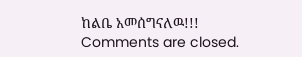ከልቤ አመሰግናለዉ!!!
Comments are closed.